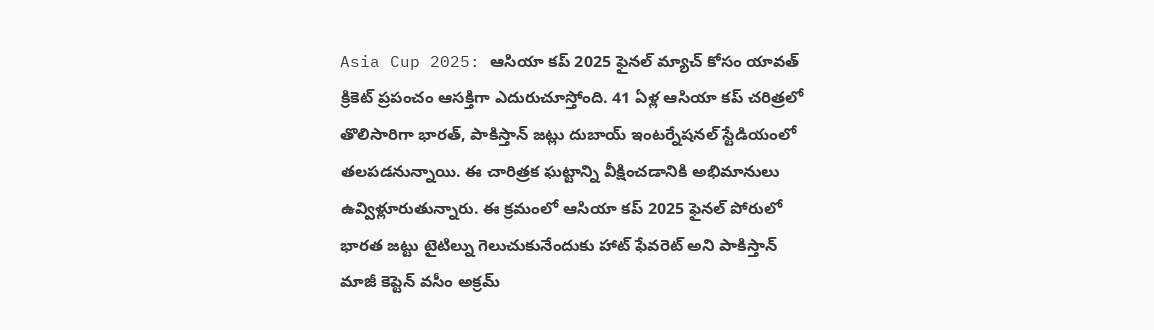Asia Cup 2025: ఆసియా కప్ 2025 ఫైనల్ మ్యాచ్ కోసం యావత్ క్రికెట్ ప్రపంచం ఆసక్తిగా ఎదురుచూస్తోంది. 41 ఏళ్ల ఆసియా కప్ చరిత్రలో తొలిసారిగా భారత్, పాకిస్తాన్ జట్లు దుబాయ్ ఇంటర్నేషనల్ స్టేడియంలో తలపడనున్నాయి. ఈ చారిత్రక ఘట్టాన్ని వీక్షించడానికి అభిమానులు ఉవ్విళ్లూరుతున్నారు. ఈ క్రమంలో ఆసియా కప్ 2025 ఫైనల్ పోరులో భారత జట్టు టైటిల్ను గెలుచుకునేందుకు హాట్ ఫేవరెట్ అని పాకిస్తాన్ మాజీ కెప్టెన్ వసీం అక్రమ్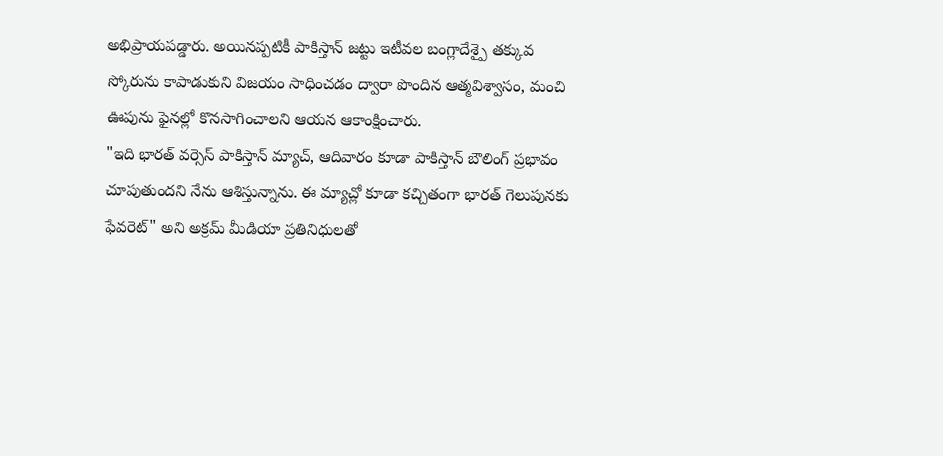అభిప్రాయపడ్డారు. అయినప్పటికీ పాకిస్తాన్ జట్టు ఇటీవల బంగ్లాదేశ్పై తక్కువ స్కోరును కాపాడుకుని విజయం సాధించడం ద్వారా పొందిన ఆత్మవిశ్వాసం, మంచి ఊపును ఫైనల్లో కొనసాగించాలని ఆయన ఆకాంక్షించారు.
"ఇది భారత్ వర్సెస్ పాకిస్తాన్ మ్యాచ్, ఆదివారం కూడా పాకిస్తాన్ బౌలింగ్ ప్రభావం చూపుతుందని నేను ఆశిస్తున్నాను. ఈ మ్యాచ్లో కూడా కచ్చితంగా భారత్ గెలుపునకు ఫేవరెట్" అని అక్రమ్ మీడియా ప్రతినిధులతో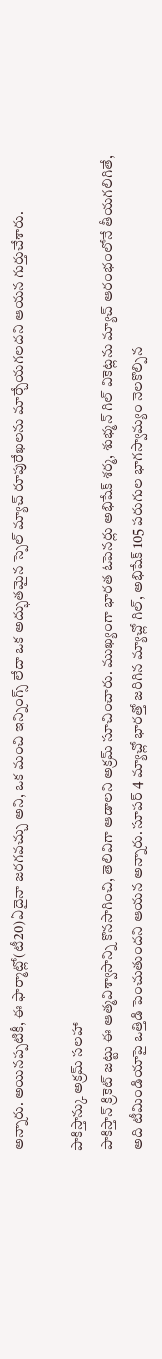అన్నారు. అయినప్పటికీ, ఈ ఫార్మాట్లో(టీ20)ఏదైనా జరగవచ్చు అని, ఒక మంచి ఇన్నింగ్స్ లేదా ఒక అద్భుతమైన స్పెల్ మ్యాచ్ రూపురేఖలను మార్చేయగలదని ఆయన గుర్తుచేశారు.

పాకిస్తాన్కు అక్రమ్ సలహా
పాకిస్తాన్ క్రికెట్ జట్టు ఈ ఆత్మవిశ్వాసాన్ని కొనసాగించి, తెలివిగా ఆడాలని అక్రమ్ సూచించారు. ముఖ్యంగా భారత ఓపెనర్లు అభిషేక్ శర్మ, శుభ్మన్ గిల్ వికెట్లను మ్యాచ్ ఆరంభంలోనే తీయగలిగితే, అది టీమిండియాపై ఒత్తిడి పెంచుతుందని ఆయన అన్నారు. సూపర్ 4 మ్యాచ్లో భారత్తో జరిగిన మ్యాచ్లో గిల్, అభిషేక్ 105 పరుగుల భాగస్వామ్యం నెలకొల్పిన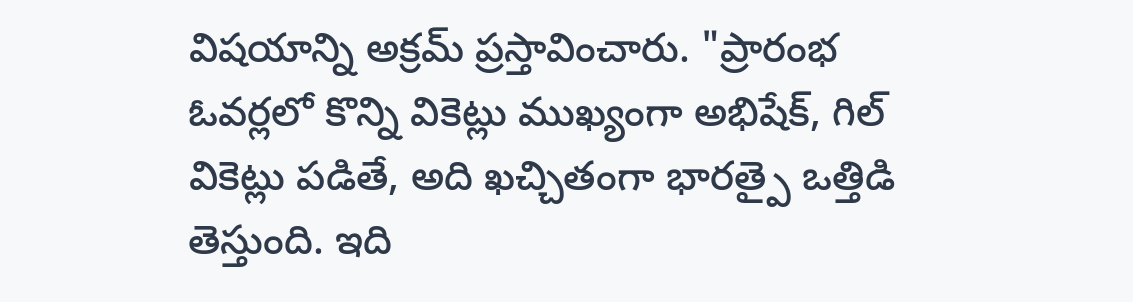విషయాన్ని అక్రమ్ ప్రస్తావించారు. "ప్రారంభ ఓవర్లలో కొన్ని వికెట్లు ముఖ్యంగా అభిషేక్, గిల్ వికెట్లు పడితే, అది ఖచ్చితంగా భారత్పై ఒత్తిడి తెస్తుంది. ఇది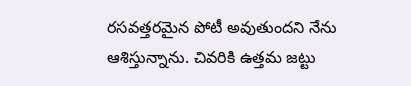రసవత్తరమైన పోటీ అవుతుందని నేను ఆశిస్తున్నాను. చివరికి ఉత్తమ జట్టు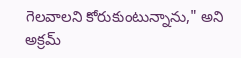గెలవాలని కోరుకుంటున్నాను," అని అక్రమ్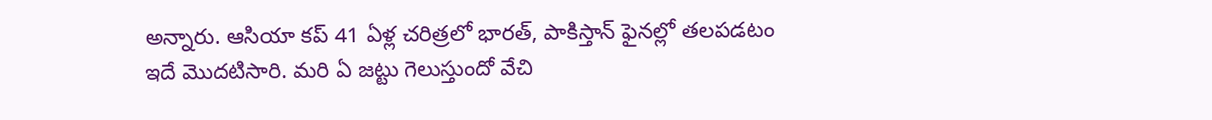అన్నారు. ఆసియా కప్ 41 ఏళ్ల చరిత్రలో భారత్, పాకిస్తాన్ ఫైనల్లో తలపడటం ఇదే మొదటిసారి. మరి ఏ జట్టు గెలుస్తుందో వేచి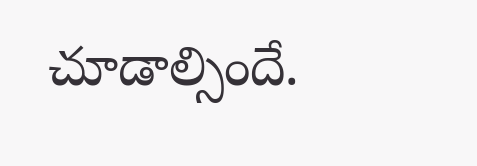చూడాల్సిందే.